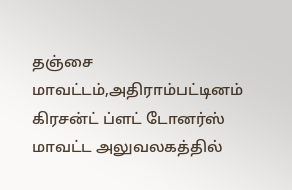தஞ்சை மாவட்டம்,அதிராம்பட்டினம் கிரசன்ட் ப்ளட் டோனர்ஸ் மாவட்ட அலுவலகத்தில்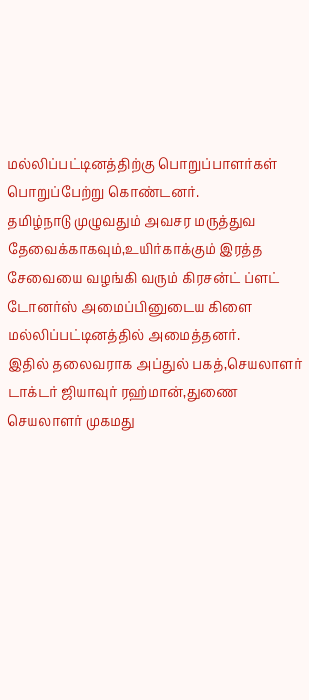மல்லிப்பட்டினத்திற்கு பொறுப்பாளர்கள் பொறுப்பேற்று கொண்டனர்.
தமிழ்நாடு முழுவதும் அவசர மருத்துவ தேவைக்காகவும்,உயிர்காக்கும் இரத்த சேவையை வழங்கி வரும் கிரசன்ட் ப்ளட் டோனர்ஸ் அமைப்பினுடைய கிளை மல்லிப்பட்டினத்தில் அமைத்தனர்.
இதில் தலைவராக அப்துல் பகத்,செயலாளர் டாக்டர் ஜியாவுர் ரஹ்மான்,துணை செயலாளர் முகமது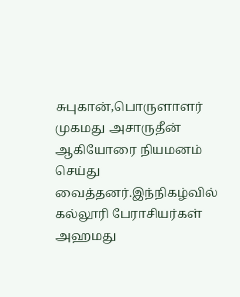சுபுகான்,பொருளாளர் முகமது அசாருதீன் ஆகியோரை நியமனம் செய்து வைத்தனர்.இந்நிகழ்வில் கல்லூரி பேராசியர்கள் அஹமது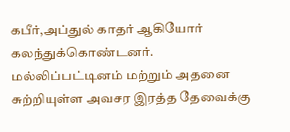கபீர்,அப்துல் காதர் ஆகியோர் கலந்துக்கொண்டனர்.
மல்லிப்பட்டினம் மற்றும் அதனை சுற்றியுள்ள அவசர இரத்த தேவைக்கு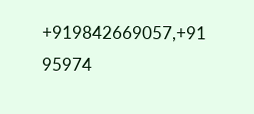+919842669057,+91 95974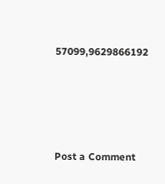57099,9629866192






Post a Comment